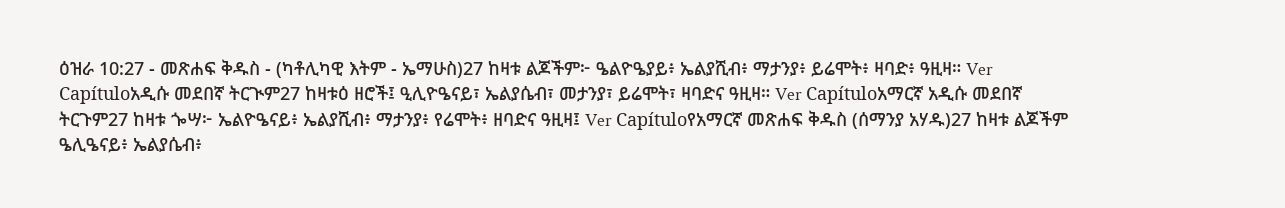ዕዝራ 10:27 - መጽሐፍ ቅዱስ - (ካቶሊካዊ እትም - ኤማሁስ)27 ከዛቱ ልጆችም፦ ዔልዮዔያይ፥ ኤልያሺብ፥ ማታንያ፥ ይሬሞት፥ ዛባድ፥ ዓዚዛ። Ver Capítuloአዲሱ መደበኛ ትርጒም27 ከዛቱዕ ዘሮች፤ ዒሊዮዔናይ፣ ኤልያሴብ፣ መታንያ፣ ይሬሞት፣ ዛባድና ዓዚዛ። Ver Capítuloአማርኛ አዲሱ መደበኛ ትርጉም27 ከዛቱ ጐሣ፦ ኤልዮዔናይ፥ ኤልያሺብ፥ ማታንያ፥ የሬሞት፥ ዘባድና ዓዚዛ፤ Ver Capítuloየአማርኛ መጽሐፍ ቅዱስ (ሰማንያ አሃዱ)27 ከዛቱ ልጆችም ዔሊዔናይ፥ ኤልያሴብ፥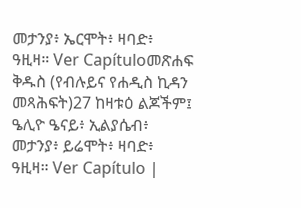መታንያ፥ ኤርሞት፥ ዛባድ፥ ዓዚዛ። Ver Capítuloመጽሐፍ ቅዱስ (የብሉይና የሐዲስ ኪዳን መጻሕፍት)27 ከዛቱዕ ልጆችም፤ ዔሊዮ ዔናይ፥ ኢልያሴብ፥ መታንያ፥ ይሬሞት፥ ዛባድ፥ ዓዚዛ። Ver Capítulo |